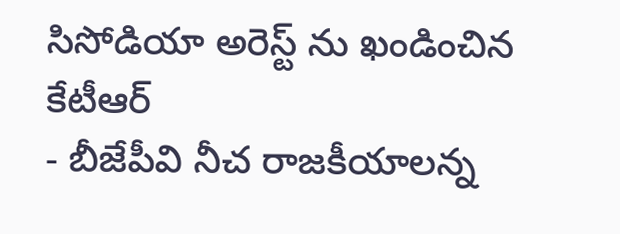సిసోడియా అరెస్ట్ ను ఖండించిన కేటీఆర్
- బీజేపీవి నీచ రాజకీయాలన్న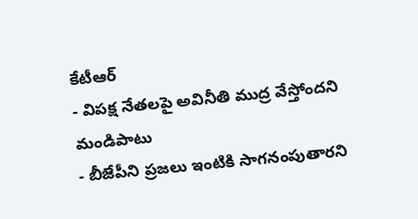కేటీఆర్
- విపక్ష నేతలపై అవినీతి ముద్ర వేస్తోందని మండిపాటు
- బీజేపీని ప్రజలు ఇంటికి సాగనంపుతారని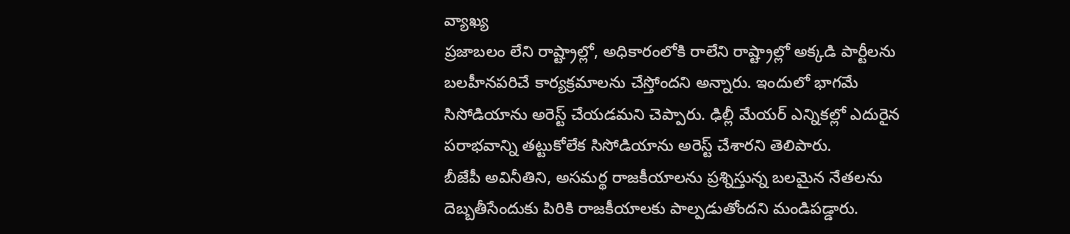వ్యాఖ్య
ప్రజాబలం లేని రాష్ట్రాల్లో, అధికారంలోకి రాలేని రాష్ట్రాల్లో అక్కడి పార్టీలను బలహీనపరిచే కార్యక్రమాలను చేస్తోందని అన్నారు. ఇందులో భాగమే సిసోడియాను అరెస్ట్ చేయడమని చెప్పారు. ఢిల్లీ మేయర్ ఎన్నికల్లో ఎదురైన పరాభవాన్ని తట్టుకోలేక సిసోడియాను అరెస్ట్ చేశారని తెలిపారు.
బీజేపీ అవినీతిని, అసమర్థ రాజకీయాలను ప్రశ్నిస్తున్న బలమైన నేతలను దెబ్బతీసేందుకు పిరికి రాజకీయాలకు పాల్పడుతోందని మండిపడ్డారు.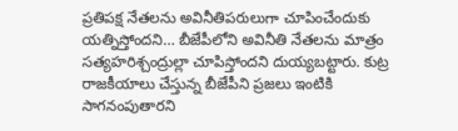ప్రతిపక్ష నేతలను అవినీతిపరులుగా చూపించేందుకు యత్నిస్తోందని... బీజేపీలోని అవినీతి నేతలను మాత్రం సత్యహరిశ్చంద్రుల్లా చూపిస్తోందని దుయ్యబట్టారు. కుట్ర రాజకీయాలు చేస్తున్న బీజేపీని ప్రజలు ఇంటికి సాగనంపుతారని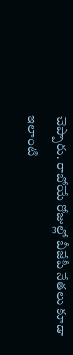చెప్పారు. రాబోయే రోజుల్లో బీజేపీ నేతలు కూడా ఇలాంటి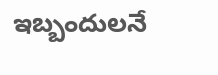ఇబ్బందులనే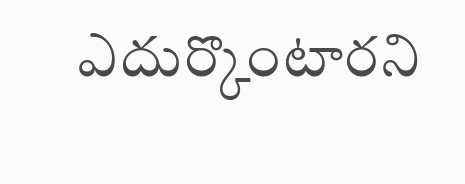ఎదుర్కొంటారని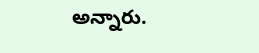అన్నారు.